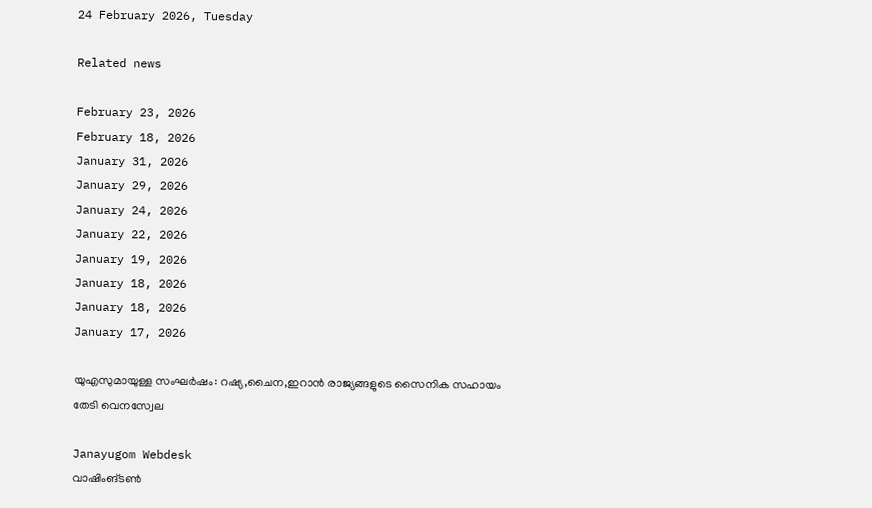24 February 2026, Tuesday

Related news

February 23, 2026
February 18, 2026
January 31, 2026
January 29, 2026
January 24, 2026
January 22, 2026
January 19, 2026
January 18, 2026
January 18, 2026
January 17, 2026

യുഎസുമായുള്ള സംഘര്‍ഷം: റഷ്യ,ചൈന,ഇറാന്‍ രാജ്യങ്ങളുടെ സൈനിക സഹായം തേടി വെനസ്വേല

Janayugom Webdesk
വാഷിംങ്ടണ്‍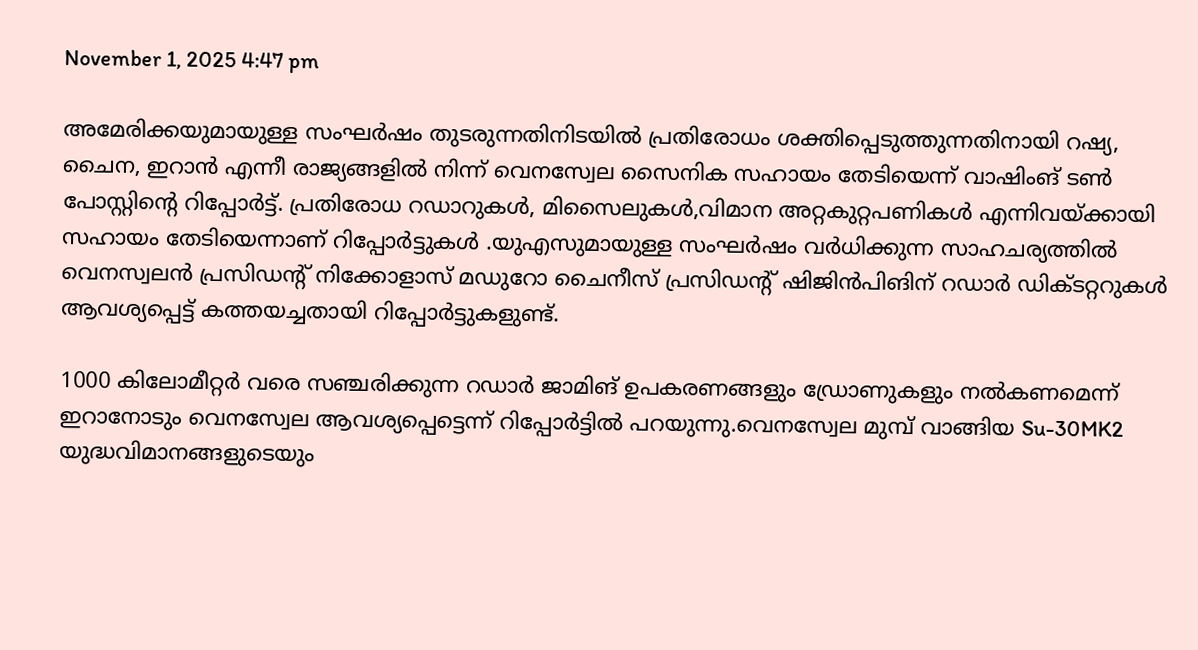November 1, 2025 4:47 pm

അമേരിക്കയുമായുള്ള സംഘര്‍ഷം തുടരുന്നതിനിടയില്‍ പ്രതിരോധം ശക്തിപ്പെടുത്തുന്നതിനായി റഷ്യ, ചൈന, ഇറാന്‍ എന്നീ രാജ്യങ്ങളില്‍ നിന്ന് വെനസ്വേല സൈനിക സഹായം തേടിയെന്ന് വാഷിംങ് ടണ്‍ പോസ്റ്റിന്റെ റിപ്പോര്‍ട്ട്. പ്രതിരോധ റഡാറുകള്‍, മിസൈലുകള്‍,വിമാന അറ്റകുറ്റപണികള്‍ എന്നിവയ്ക്കായി സഹായം തേടിയെന്നാണ് റിപ്പോര്‍ട്ടുകള്‍ .യുഎസുമായുള്ള സംഘര്‍ഷം വര്‍ധിക്കുന്ന സാഹചര്യത്തില്‍ വെനസ്വലന്‍ പ്രസിഡന്റ് നിക്കോളാസ് മഡുറോ ചൈനീസ് പ്രസിഡന്റ് ഷിജിന്‍പിങിന് റഡാര്‍ ഡിക്ടറ്ററുകള്‍ ആവശ്യപ്പെട്ട് കത്തയച്ചതായി റിപ്പോര്‍ട്ടുകളുണ്ട്.

1000 കിലോമീറ്റർ വരെ സഞ്ചരിക്കുന്ന റഡാർ ജാമിങ് ഉപകരണങ്ങളും ഡ്രോണുകളും നൽകണമെന്ന് ഇറാനോടും വെനസ്വേല ആവശ്യപ്പെട്ടെന്ന് റിപ്പോർട്ടിൽ പറയുന്നു.വെനസ്വേല മുമ്പ് വാങ്ങിയ Su-30MK2 യുദ്ധവിമാനങ്ങളുടെയും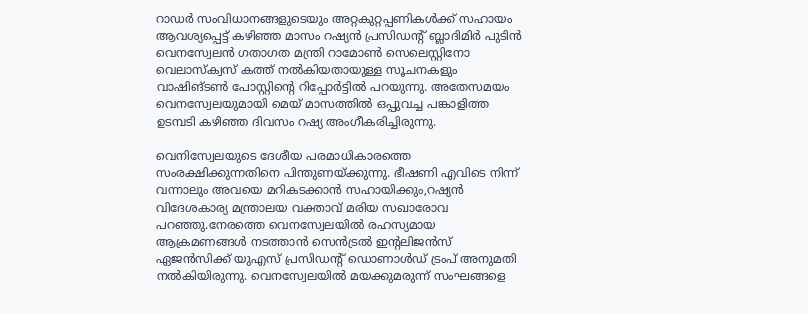റാഡർ സംവിധാനങ്ങളുടെയും അറ്റകുറ്റപ്പണികൾക്ക് സഹായം ആവശ്യപ്പെട്ട് കഴിഞ്ഞ മാസം റഷ്യൻ പ്രസിഡന്റ് ബ്ലാദിമിര്‍ പുടിന്‍ വെനസ്വേലൻ ഗതാഗത മന്ത്രി റാമോൺ സെലെസ്റ്റിനോ വെലാസ്‌ക്വസ് കത്ത് നൽകിയതായുള്ള സൂചനകളും വാഷിങ്ടൺ പോസ്റ്റിന്റെ റിപ്പോർട്ടിൽ പറയുന്നു. അതേസമയം വെനസ്വേലയുമായി മെയ് മാസത്തിൽ ഒപ്പുവച്ച പങ്കാളിത്ത ഉടമ്പടി കഴിഞ്ഞ ദിവസം റഷ്യ അംഗീകരിച്ചിരുന്നു.

വെനിസ്വേലയുടെ ദേശീയ പരമാധികാരത്തെ സംരക്ഷിക്കുന്നതിനെ പിന്തുണയ്ക്കുന്നു. ഭീഷണി എവിടെ നിന്ന് വന്നാലും അവയെ മറികടക്കാൻ സഹായിക്കും,റഷ്യൻ വിദേശകാര്യ മന്ത്രാലയ വക്താവ് മരിയ സഖാരോവ പറഞ്ഞു.നേരത്തെ വെനസ്വേലയിൽ രഹസ്യമായ ആക്രമണങ്ങൾ നടത്താൻ സെൻട്രൽ ഇന്റലിജൻസ് ഏജൻസിക്ക് യുഎസ് പ്രസിഡന്റ് ഡൊണാൾഡ് ട്രംപ് അനുമതി നൽകിയിരുന്നു. വെനസ്വേലയിൽ മയക്കുമരുന്ന് സംഘങ്ങളെ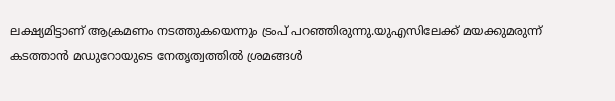ലക്ഷ്യമിട്ടാണ് ആക്രമണം നടത്തുകയെന്നും ട്രംപ് പറഞ്ഞിരുന്നു.യുഎസിലേക്ക് മയക്കുമരുന്ന് കടത്താൻ മഡുറോയുടെ നേതൃത്വത്തിൽ ശ്രമങ്ങൾ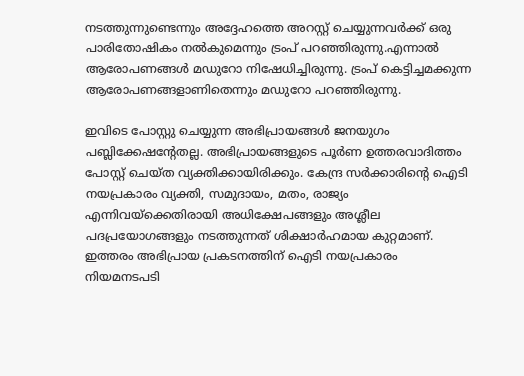നടത്തുന്നുണ്ടെന്നും അദ്ദേഹത്തെ അറസ്റ്റ് ചെയ്യുന്നവർക്ക് ഒരു പാരിതോഷികം നൽകുമെന്നും ട്രംപ് പറഞ്ഞിരുന്നു.എന്നാൽ ആരോപണങ്ങൾ മഡുറോ നിഷേധിച്ചിരുന്നു. ട്രംപ് കെട്ടിച്ചമക്കുന്ന ആരോപണങ്ങളാണിതെന്നും മഡുറോ പറഞ്ഞിരുന്നു.

ഇവിടെ പോസ്റ്റു ചെയ്യുന്ന അഭിപ്രായങ്ങള്‍ ജനയുഗം പബ്ലിക്കേഷന്റേതല്ല. അഭിപ്രായങ്ങളുടെ പൂര്‍ണ ഉത്തരവാദിത്തം പോസ്റ്റ് ചെയ്ത വ്യക്തിക്കായിരിക്കും. കേന്ദ്ര സര്‍ക്കാരിന്റെ ഐടി നയപ്രകാരം വ്യക്തി, സമുദായം, മതം, രാജ്യം എന്നിവയ്‌ക്കെതിരായി അധിക്ഷേപങ്ങളും അശ്ലീല പദപ്രയോഗങ്ങളും നടത്തുന്നത് ശിക്ഷാര്‍ഹമായ കുറ്റമാണ്. ഇത്തരം അഭിപ്രായ പ്രകടനത്തിന് ഐടി നയപ്രകാരം നിയമനടപടി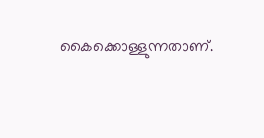കൈക്കൊള്ളുന്നതാണ്.